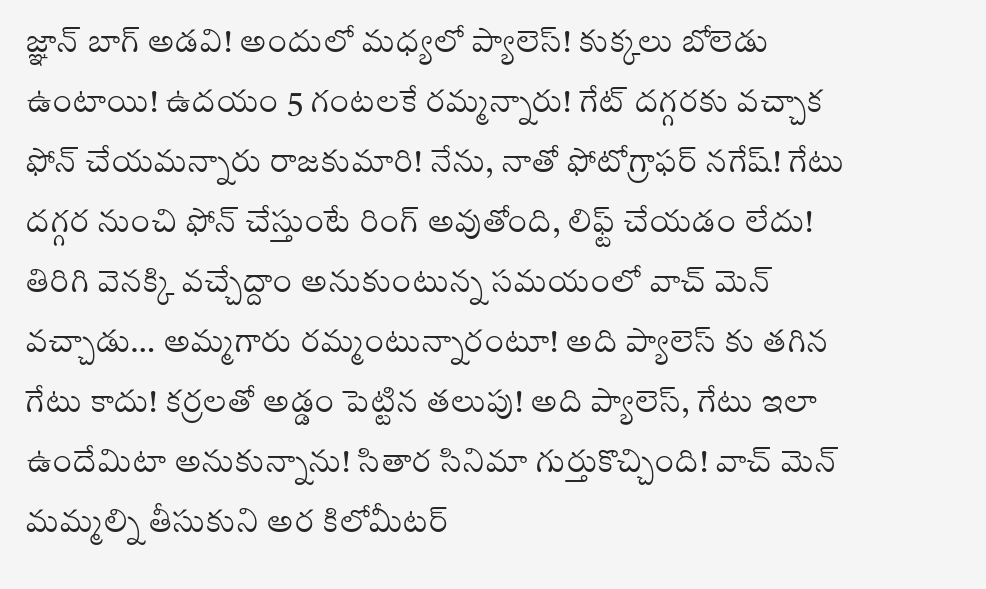జ్ఞాన్ బాగ్ అడవి! అందులో మధ్యలో ప్యాలెస్! కుక్కలు బోలెడు ఉంటాయి! ఉదయం 5 గంటలకే రమ్మన్నారు! గేట్ దగ్గరకు వచ్చాక ఫోన్ చేయమన్నారు రాజకుమారి! నేను, నాతో ఫోటోగ్రాఫర్ నగేష్! గేటు దగ్గర నుంచి ఫోన్ చేస్తుంటే రింగ్ అవుతోంది, లిఫ్ట్ చేయడం లేదు! తిరిగి వెనక్కి వచ్చేద్దాం అనుకుంటున్న సమయంలో వాచ్ మెన్ వచ్చాడు… అమ్మగారు రమ్మంటున్నారంటూ! అది ప్యాలెస్ కు తగిన గేటు కాదు! కర్రలతో అడ్డం పెట్టిన తలుపు! అది ప్యాలెస్, గేటు ఇలా ఉందేమిటా అనుకున్నాను! సితార సినిమా గుర్తుకొచ్చింది! వాచ్ మెన్ మమ్మల్ని తీసుకుని అర కిలోమీటర్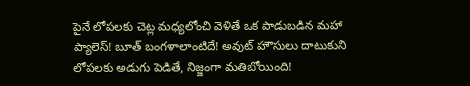పైనే లోపలకు చెట్ల మధ్యలోంచి వెళితే ఒక పాడుబడిన మహా ప్యాలెస్! బూత్ బంగళాలాంటిదే! అవుట్ హౌసులు దాటుకుని లోపలకు అడుగు పెడితే, నిజ్జంగా మతిబోయింది!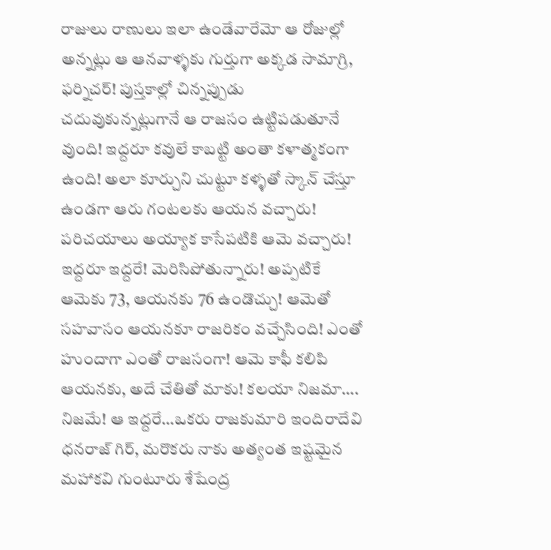రాజులు రాణులు ఇలా ఉండేవారేమో ఆ రోజుల్లో అన్నట్లు ఆ ఆనవాళ్ళకు గుర్తుగా అక్కడ సామాగ్రి, ఫర్నిచర్! పుస్తకాల్లో చిన్నప్పుడు చదువుకున్నట్లుగానే ఆ రాజసం ఉట్టిపడుతూనే వుంది! ఇద్దరూ కవులే కాబట్టి అంతా కళాత్మకంగా ఉంది! అలా కూర్చుని చుట్టూ కళ్ళతో స్కాన్ చేస్తూ ఉండగా ఆరు గంటలకు ఆయన వచ్చారు! పరిచయాలు అయ్యాక కాసేపటికి ఆమె వచ్చారు! ఇద్దరూ ఇద్దరే! మెరిసిపోతున్నారు! అప్పటికే ఆమెకు 73, ఆయనకు 76 ఉండొచ్చు! ఆమెతో సహవాసం ఆయనకూ రాజరికం వచ్చేసింది! ఎంతో హుందాగా ఎంతో రాజసంగా! ఆమె కాఫీ కలిపి ఆయనకు, అదే చేతితో మాకు! కలయా నిజమా….
నిజమే! ఆ ఇద్దరే…ఒకరు రాజకుమారి ఇందిరాదేవి ధనరాజ్ గిర్, మరొకరు నాకు అత్యంత ఇష్టమైన మహాకవి గుంటూరు శేషేంద్ర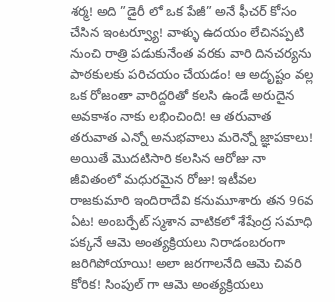శర్మ! అది ”డైరీ లో ఒక పేజీ” అనే ఫీచర్ కోసం చేసిన ఇంటర్వ్యూ! వాళ్ళు ఉదయం లేచినప్పటి నుంచి రాత్రి పడుకునేంత వరకు వారి దినచర్యను పాఠకులకు పరిచయం చేయడం! ఆ అదృష్టం వల్ల ఒక రోజంతా వారిద్దరితో కలసి ఉండే అరుదైన అవకాశం నాకు లభించింది! ఆ తరువాత తరువాత ఎన్నో అనుభవాలు మరెన్నో జ్ఞాపకాలు! అయితే మొదటిసారి కలసిన ఆరోజు నా జీవితంలో మధురమైన రోజు! ఇటీవల రాజకుమారి ఇందిరాదేవి కనుమూశారు తన 96వ ఏట! అంబర్పేట్ స్మశాన వాటికలో శేషేంద్ర సమాధి పక్కనే ఆమె అంత్యక్రియలు నిరాడంబరంగా జరిగిపోయాయి! అలా జరగాలనేది ఆమె చివరి కోరిక! సింపుల్ గా ఆమె అంత్యక్రియలు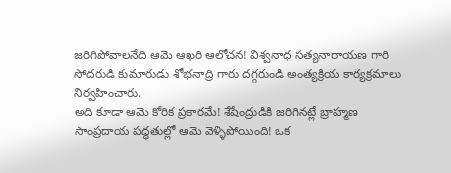జరిగిపోవాలనేది ఆమె ఆఖరి ఆలోచన! విశ్వనాధ సత్యనారాయణ గారి సోదరుడి కుమారుడు శోభనాద్రి గారు దగ్గరుండి అంత్యక్రియ కార్యక్రమాలు నిర్వహించారు.
అది కూడా ఆమె కోరిక ప్రకారమే! శేషేంద్రుడికి జరిగినట్లే బ్రాహ్మణ సాంప్రదాయ పద్ధతుల్లో ఆమె వెళ్ళిపోయింది! ఒక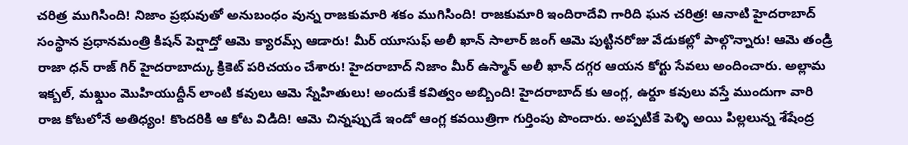చరిత్ర ముగిసింది! నిజాం ప్రభువుతో అనుబంధం వున్న రాజకుమారి శకం ముగిసింది! రాజకుమారి ఇందిరాదేవి గారిది ఘన చరిత్ర! ఆనాటి హైదరాబాద్ సంస్థాన ప్రధానమంత్రి కిషన్ పెర్షాద్తో ఆమె క్యారమ్స్ ఆడారు! మీర్ యూసుఫ్ అలీ ఖాన్ సాలార్ జంగ్ ఆమె పుట్టినరోజు వేడుకల్లో పాల్గొన్నారు! ఆమె తండ్రి రాజా ధన్ రాజ్ గిర్ హైదరాబాద్కు క్రికెట్ పరిచయం చేశారు! హైదరాబాద్ నిజాం మీర్ ఉస్మాన్ అలీ ఖాన్ దగ్గర ఆయన కోర్టు సేవలు అందించారు. అల్లామ ఇక్బల్, మఖ్డుం మొహియుద్దీన్ లాంటి కవులు ఆమె స్నేహితులు! అందుకే కవిత్వం అబ్బింది! హైదరాబాద్ కు ఆంగ్ల, ఉర్దూ కవులు వస్తే ముందుగా వారి రాజ కోటలోనే అతిధ్యం! కొందరికి ఆ కోట విడిది! ఆమె చిన్నప్పుడే ఇండో ఆంగ్ల కవయిత్రిగా గుర్తింపు పొందారు. అప్పటికే పెళ్ళి అయి పిల్లలున్న శేషేంద్ర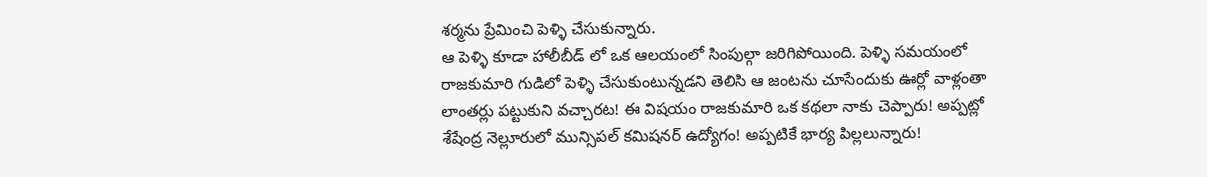శర్మను ప్రేమించి పెళ్ళి చేసుకున్నారు.
ఆ పెళ్ళి కూడా హాలీబీడ్ లో ఒక ఆలయంలో సింపుల్గా జరిగిపోయింది. పెళ్ళి సమయంలో రాజకుమారి గుడిలో పెళ్ళి చేసుకుంటున్నడని తెలిసి ఆ జంటను చూసేందుకు ఊర్లో వాళ్లంతా లాంతర్లు పట్టుకుని వచ్చారట! ఈ విషయం రాజకుమారి ఒక కథలా నాకు చెప్పారు! అప్పట్లో శేషేంద్ర నెల్లూరులో మున్సిపల్ కమిషనర్ ఉద్యోగం! అప్పటికే భార్య పిల్లలున్నారు!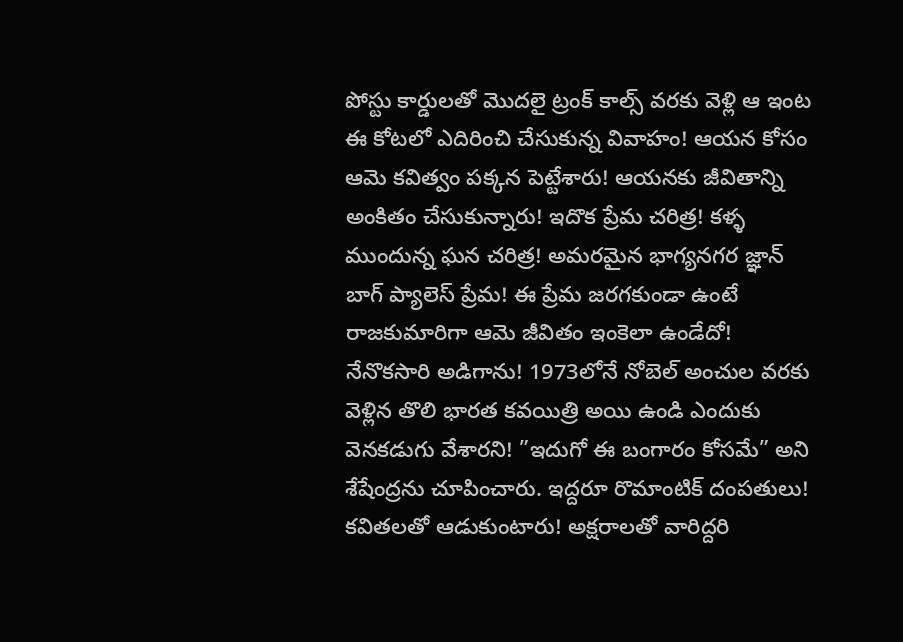పోస్టు కార్డులతో మొదలై ట్రంక్ కాల్స్ వరకు వెళ్లి ఆ ఇంట ఈ కోటలో ఎదిరించి చేసుకున్న వివాహం! ఆయన కోసం ఆమె కవిత్వం పక్కన పెట్టేశారు! ఆయనకు జీవితాన్ని అంకితం చేసుకున్నారు! ఇదొక ప్రేమ చరిత్ర! కళ్ళ ముందున్న ఘన చరిత్ర! అమరమైన భాగ్యనగర జ్ఞాన్ బాగ్ ప్యాలెస్ ప్రేమ! ఈ ప్రేమ జరగకుండా ఉంటే రాజకుమారిగా ఆమె జీవితం ఇంకెలా ఉండేదో!
నేనొకసారి అడిగాను! 1973లోనే నోబెల్ అంచుల వరకు వెళ్లిన తొలి భారత కవయిత్రి అయి ఉండి ఎందుకు వెనకడుగు వేశారని! ”ఇదుగో ఈ బంగారం కోసమే” అని శేషేంద్రను చూపించారు. ఇద్దరూ రొమాంటిక్ దంపతులు! కవితలతో ఆడుకుంటారు! అక్షరాలతో వారిద్దరి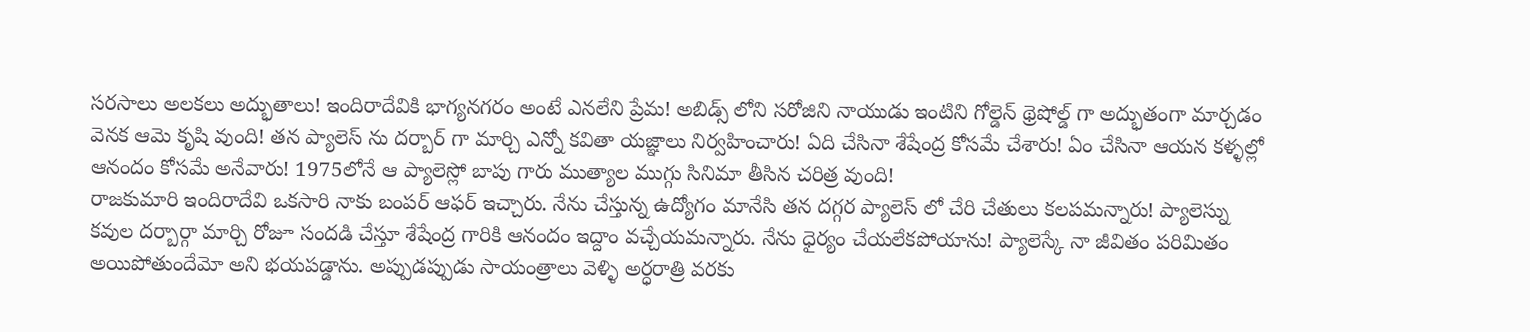సరసాలు అలకలు అద్భుతాలు! ఇందిరాదేవికి భాగ్యనగరం అంటే ఎనలేని ప్రేమ! అబిడ్స్ లోని సరోజిని నాయుడు ఇంటిని గోల్డెన్ థ్రెషోల్డ్ గా అద్భుతంగా మార్చడం వెనక ఆమె కృషి వుంది! తన ప్యాలెస్ ను దర్బార్ గా మార్చి ఎన్నో కవితా యజ్ఞాలు నిర్వహించారు! ఏది చేసినా శేషేంద్ర కోసమే చేశారు! ఏం చేసినా ఆయన కళ్ళల్లో ఆనందం కోసమే అనేవారు! 1975లోనే ఆ ప్యాలెస్లో బాపు గారు ముత్యాల ముగ్గు సినిమా తీసిన చరిత్ర వుంది!
రాజకుమారి ఇందిరాదేవి ఒకసారి నాకు బంపర్ ఆఫర్ ఇచ్చారు. నేను చేస్తున్న ఉద్యోగం మానేసి తన దగ్గర ప్యాలెస్ లో చేరి చేతులు కలపమన్నారు! ప్యాలెస్ను కవుల దర్బార్గా మార్చి రోజూ సందడి చేస్తూ శేషేంద్ర గారికి ఆనందం ఇద్దాం వచ్చేయమన్నారు. నేను ధైర్యం చేయలేకపోయాను! ప్యాలెస్కే నా జీవితం పరిమితం అయిపోతుందేమో అని భయపడ్డాను. అప్పుడప్పుడు సాయంత్రాలు వెళ్ళి అర్ధరాత్రి వరకు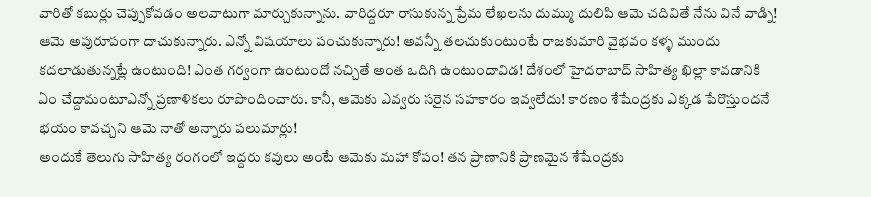వారితో కబుర్లు చెప్పుకోవడం అలవాటుగా మార్చుకున్నాను. వారిద్దరూ రాసుకున్న ప్రేమ లేఖలను దుమ్ము దులిపి ఆమె చదివితే నేను వినే వాడ్ని! ఆమె అపురూపంగా దాచుకున్నారు. ఎన్నో విషయాలు పంచుకున్నారు! అవన్నీ తలచుకుంటుంటే రాజకుమారి వైభవం కళ్ళ ముందు కదలాడుతున్నట్లే ఉంటుంది! ఎంత గర్వంగా ఉంటుందో నచ్చితే అంత ఒదిగి ఉంటుందావిడ! దేశంలో హైదరాబాద్ సాహిత్య ఖిల్లా కావడానికి ఏం చేద్దామంటూఎన్నో ప్రణాళికలు రూపొందించారు. కానీ, ఆమెకు ఎవ్వరు సరైన సహకారం ఇవ్వలేదు! కారణం శేషేంద్రకు ఎక్కడ పేరొస్తుందనే భయం కావచ్చని ఆమె నాతో అన్నారు పలుమార్లు!
అందుకే తెలుగు సాహిత్య రంగంలో ఇద్దరు కవులు అంటే ఆమెకు మహా కోపం! తన ప్రాణానికి ప్రాణమైన శేషేంద్రకు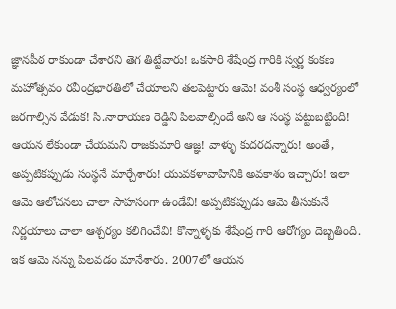జ్ఞానపీఠ రాకుండా చేశారని తెగ తిట్టేవారు! ఒకసారి శేషేంద్ర గారికి స్వర్ణ కంకణ మహోత్సవం రవీంద్రభారతిలో చేయాలని తలపెట్టారు ఆమె! వంశీ సంస్థ ఆధ్వర్యంలో జరగాల్సిన వేడుక! సి.నారాయణ రెడ్డిని పిలవాల్సిందే అని ఆ సంస్థ పట్టుబట్టింది! ఆయన లేకుండా చేయమని రాజకుమారి ఆజ్ఞ! వాళ్ళు కుదరదన్నారు! అంతే, అప్పటికప్పుడు సంస్థనే మార్చేశారు! యువకళావాహినికి అవకాశం ఇచ్చారు! ఇలా ఆమె ఆలోచనలు చాలా సాహసంగా ఉండేవి! అప్పటికప్పుడు ఆమె తీసుకునే నిర్ణయాలు చాలా ఆశ్చర్యం కలిగించేవి! కొన్నాళ్ళకు శేషేంద్ర గారి ఆరోగ్యం దెబ్బతింది. ఇక ఆమె నన్ను పిలవడం మానేశారు. 2007లో ఆయన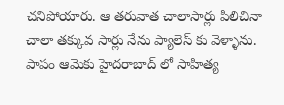చనిపోయారు. ఆ తరువాత చాలాసార్లు పిలిచినా చాలా తక్కువ సార్లు నేను ప్యాలెస్ కు వెళ్ళాను. పాపం ఆమెకు హైదరాబాద్ లో సాహిత్య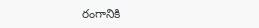రంగానికి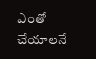ఎంతో చేయాలనే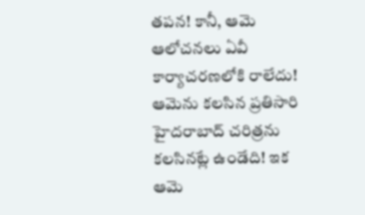తపన! కానీ, ఆమె ఆలోచనలు ఏవీ కార్యాచరణలోకి రాలేదు! ఆమెను కలసిన ప్రతిసారి హైదరాబాద్ చరిత్రను కలసినట్లే ఉండేది! ఇక ఆమె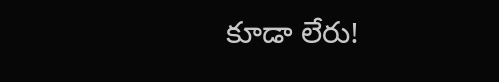కూడా లేరు!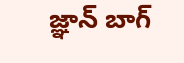జ్ఞాన్ బాగ్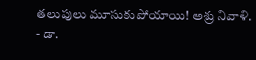తలుపులు మూసుకుపోయాయి! అశ్రు నివాళి.
- డా.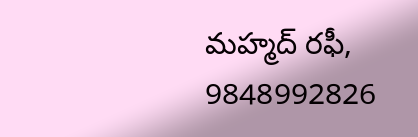మహ్మద్ రఫీ, 9848992826